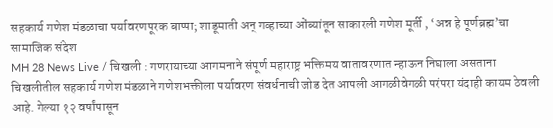सहकार्य गणेश मंडळाचा पर्यावरणपूरक बाप्पा; शाडूमाती अन् गव्हाच्या ओंब्यांतून साकारली गणेश मूर्ती , ‘अन्न हे पूर्णब्रह्म’चा सामाजिक संदेश
MH 28 News Live / चिखली : गणरायाच्या आगमनाने संपूर्ण महाराष्ट्र भक्तिमय वातावरणात न्हाऊन निघाला असताना चिखलीतील सहकार्य गणेश मंडळाने गणेशभक्तीला पर्यावरण संवर्धनाची जोड देत आपली आगळीवेगळी परंपरा यंदाही कायम ठेवली आहे. गेल्या १२ वर्षांपासून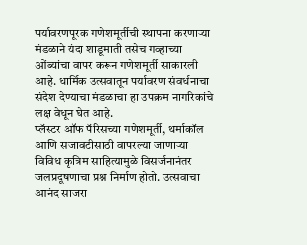पर्यावरणपूरक गणेशमूर्तीची स्थापना करणाऱ्या मंडळाने यंदा शाडूमाती तसेच गव्हाच्या ओंब्यांचा वापर करून गणेशमूर्ती साकारली आहे. धार्मिक उत्सवातून पर्यावरण संवर्धनाचा संदेश देण्याचा मंडळाचा हा उपक्रम नागरिकांचे लक्ष वेधून घेत आहे.
प्लॅस्टर ऑफ पॅरिसच्या गणेशमूर्ती, थर्माकॉल आणि सजावटीसाठी वापरल्या जाणाऱ्या विविध कृत्रिम साहित्यामुळे विसर्जनानंतर जलप्रदूषणाचा प्रश्न निर्माण होतो. उत्सवाचा आनंद साजरा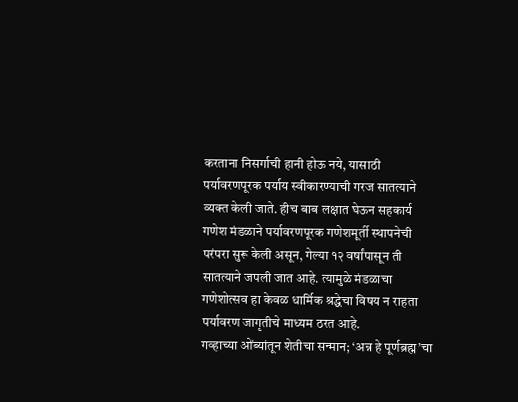करताना निसर्गाची हानी होऊ नये, यासाठी पर्यावरणपूरक पर्याय स्वीकारण्याची गरज सातत्याने व्यक्त केली जाते. हीच बाब लक्षात घेऊन सहकार्य गणेश मंडळाने पर्यावरणपूरक गणेशमूर्ती स्थापनेची परंपरा सुरू केली असून, गेल्या १२ वर्षांपासून ती सातत्याने जपली जात आहे. त्यामुळे मंडळाचा गणेशोत्सव हा केवळ धार्मिक श्रद्धेचा विषय न राहता पर्यावरण जागृतीचे माध्यम ठरत आहे.
गव्हाच्या ओंब्यांतून शेतीचा सन्मान; ‘अन्न हे पूर्णब्रह्म’चा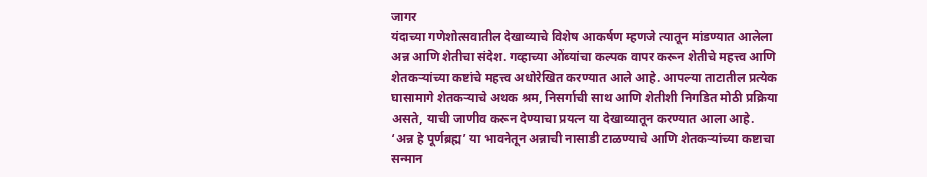जागर
यंदाच्या गणेशोत्सवातील देखाव्याचे विशेष आकर्षण म्हणजे त्यातून मांडण्यात आलेला अन्न आणि शेतीचा संदेश. गव्हाच्या ओंब्यांचा कल्पक वापर करून शेतीचे महत्त्व आणि शेतकऱ्यांच्या कष्टांचे महत्त्व अधोरेखित करण्यात आले आहे. आपल्या ताटातील प्रत्येक घासामागे शेतकऱ्याचे अथक श्रम, निसर्गाची साथ आणि शेतीशी निगडित मोठी प्रक्रिया असते, याची जाणीव करून देण्याचा प्रयत्न या देखाव्यातून करण्यात आला आहे.
‘अन्न हे पूर्णब्रह्म’ या भावनेतून अन्नाची नासाडी टाळण्याचे आणि शेतकऱ्यांच्या कष्टाचा सन्मान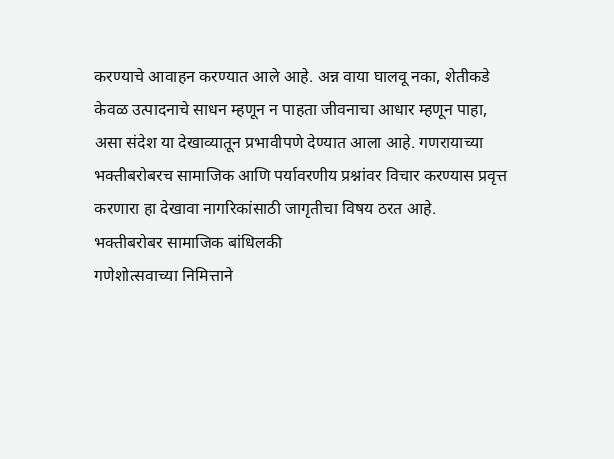करण्याचे आवाहन करण्यात आले आहे. अन्न वाया घालवू नका, शेतीकडे केवळ उत्पादनाचे साधन म्हणून न पाहता जीवनाचा आधार म्हणून पाहा, असा संदेश या देखाव्यातून प्रभावीपणे देण्यात आला आहे. गणरायाच्या भक्तीबरोबरच सामाजिक आणि पर्यावरणीय प्रश्नांवर विचार करण्यास प्रवृत्त करणारा हा देखावा नागरिकांसाठी जागृतीचा विषय ठरत आहे.
भक्तीबरोबर सामाजिक बांधिलकी
गणेशोत्सवाच्या निमित्ताने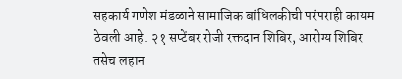सहकार्य गणेश मंडळाने सामाजिक बांधिलकीची परंपराही कायम ठेवली आहे. २१ सप्टेंबर रोजी रक्तदान शिबिर, आरोग्य शिबिर तसेच लहान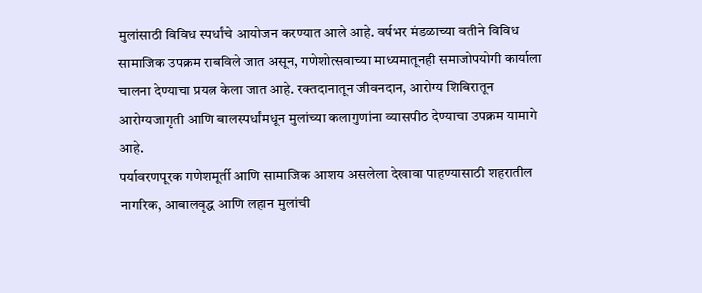मुलांसाठी विविध स्पर्धांचे आयोजन करण्यात आले आहे. वर्षभर मंडळाच्या वतीने विविध सामाजिक उपक्रम राबविले जात असून, गणेशोत्सवाच्या माध्यमातूनही समाजोपयोगी कार्याला चालना देण्याचा प्रयत्न केला जात आहे. रक्तदानातून जीवनदान, आरोग्य शिबिरातून आरोग्यजागृती आणि बालस्पर्धांमधून मुलांच्या कलागुणांना व्यासपीठ देण्याचा उपक्रम यामागे आहे.
पर्यावरणपूरक गणेशमूर्ती आणि सामाजिक आशय असलेला देखावा पाहण्यासाठी शहरातील नागरिक, आबालवृद्ध आणि लहान मुलांची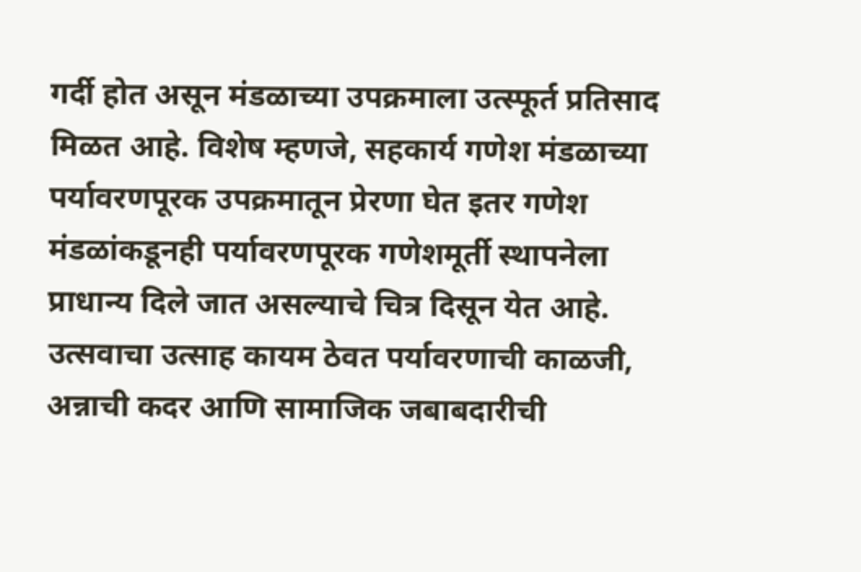गर्दी होत असून मंडळाच्या उपक्रमाला उत्स्फूर्त प्रतिसाद मिळत आहे. विशेष म्हणजे, सहकार्य गणेश मंडळाच्या पर्यावरणपूरक उपक्रमातून प्रेरणा घेत इतर गणेश मंडळांकडूनही पर्यावरणपूरक गणेशमूर्ती स्थापनेला प्राधान्य दिले जात असल्याचे चित्र दिसून येत आहे. उत्सवाचा उत्साह कायम ठेवत पर्यावरणाची काळजी, अन्नाची कदर आणि सामाजिक जबाबदारीची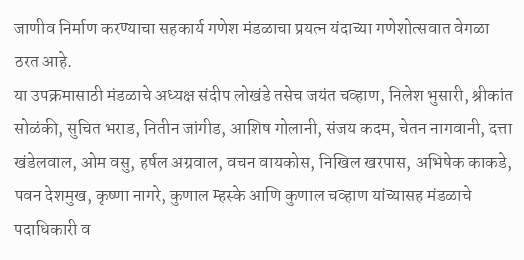जाणीव निर्माण करण्याचा सहकार्य गणेश मंडळाचा प्रयत्न यंदाच्या गणेशोत्सवात वेगळा ठरत आहे.
या उपक्रमासाठी मंडळाचे अध्यक्ष संदीप लोखंडे तसेच जयंत चव्हाण, निलेश भुसारी, श्रीकांत सोळंकी, सुचित भराड, नितीन जांगीड, आशिष गोलानी, संजय कदम, चेतन नागवानी, दत्ता खंडेलवाल, ओम वसु, हर्षल अग्रवाल, वचन वायकोस, निखिल खरपास, अभिषेक काकडे, पवन देशमुख, कृष्णा नागरे, कुणाल म्हस्के आणि कुणाल चव्हाण यांच्यासह मंडळाचे पदाधिकारी व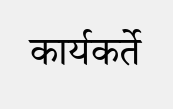कार्यकर्ते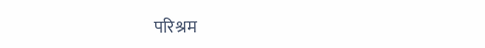परिश्रम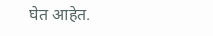घेत आहेत.